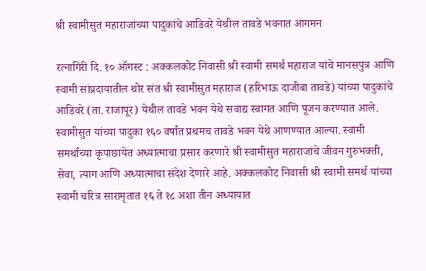श्री स्वामीसुत महाराजांच्या पादुकांचे आडिवरे येथील तावडे भवनात आगमन

रत्नागिरी दि. १० ऑगस्ट : अक्कलकोट निवासी श्री स्वामी समर्थ महाराज यांचे मानसपुत्र आणि स्वामी सांप्रदायातील थोर संत श्री स्वामीसुत महाराज (हरिभाऊ दाजीबा तावडे) यांच्या पादुकांचे आडिवरे (ता. राजापूर) येथील तावडे भवन येथे सवाद्य स्वागत आणि पूजन करण्यात आले.
स्वामीसुत यांच्या पादुका १६० वर्षांत प्रथमच तावडे भवन येथे आणण्यात आल्या. स्वामी समर्थांच्या कृपाछायेत अध्यात्माचा प्रसार करणारे श्री स्वामीसुत महाराजांचे जीवन गुरुभक्ती, सेवा, त्याग आणि अध्यात्माचा संदेश देणारे आहे. अक्कलकोट निवासी श्री स्वामी समर्थ यांच्या स्वामी चरित्र सारामृतात १६ ते १८ अशा तीन अध्यायात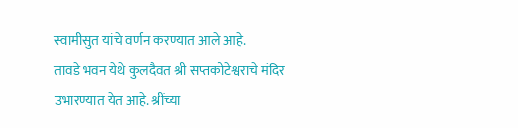स्वामीसुत यांचे वर्णन करण्यात आले आहे.
तावडे भवन येथे कुलदैवत श्री सप्तकोटेश्वराचे मंदिर उभारण्यात येत आहे. श्रींच्या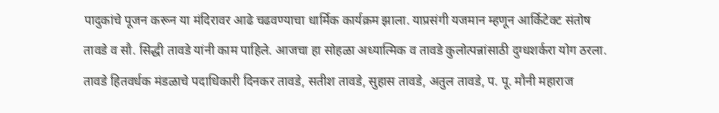पादुकांचे पूजन करून या मंदिरावर आढे चढवण्याचा धार्मिक कार्यक्रम झाला. याप्रसंगी यजमान म्हणून आर्किटेक्ट संतोष तावडे व सौ. सिद्धी तावडे यांनी काम पाहिले. आजचा हा सोहळा अध्यात्मिक व तावडे कुलोत्पन्नांसाठी दुग्धशर्करा योग ठरला. तावडे हितवर्धक मंडळाचे पदाधिकारी दिनकर तावडे, सतीश तावडे, सुहास तावडे, अतुल तावडे, प. पू. मौनी महाराज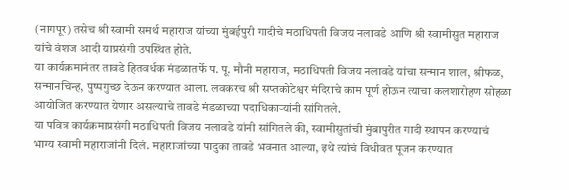(नागपूर) तसेच श्री स्वामी समर्थ महाराज यांच्या मुंबईपुरी गादीचे मठाधिपती विजय नलावडे आणि श्री स्वामीसुत महाराज यांचे वंशज आदी याप्रसंगी उपस्थित होते.
या कार्यक्रमानंतर तावडे हितवर्धक मंडळातर्फे प. पू. मौनी महाराज, मठाधिपती विजय नलावडे यांचा सन्मान शाल, श्रीफळ, सन्मानचिन्ह, पुष्पगुच्छ देऊन करण्यात आला. लवकरच श्री सप्तकोटेश्वर मंदिराचे काम पूर्ण होऊन त्याचा कलशारोहण सोहळा आयोजित करण्यात येणार असल्याचे तावडे मंडळाच्या पदाधिकाऱ्यांनी सांगितले.
या पवित्र कार्यक्रमाप्रसंगी मठाधिपती विजय नलावडे यांनी सांगितले की, स्वामीसुतांची मुंबापुरीत गादी स्थापन करण्याचं भाग्य स्वामी महाराजांनी दिलं. महाराजांच्या पादुका तावडे भवनात आल्या, इथे त्यांचं विधीवत पूजन करण्यात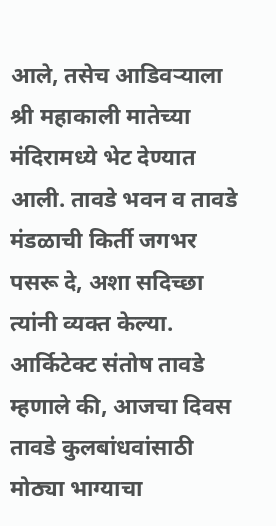आले, तसेच आडिवऱ्याला श्री महाकाली मातेच्या मंदिरामध्ये भेट देण्यात आली. तावडे भवन व तावडे मंडळाची किर्ती जगभर पसरू दे, अशा सदिच्छा त्यांनी व्यक्त केल्या.
आर्किटेक्ट संतोष तावडे म्हणाले की, आजचा दिवस तावडे कुलबांधवांसाठी मोठ्या भाग्याचा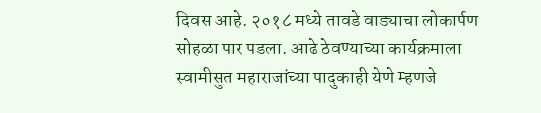दिवस आहे. २०१८ मध्ये तावडे वाड्याचा लोकार्पण सोहळा पार पडला. आढे ठेवण्याच्या कार्यक्रमाला स्वामीसुत महाराजांच्या पादुकाही येणे म्हणजे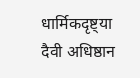धार्मिकदृष्ट्या दैवी अधिष्ठान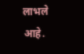लाभले आहे.